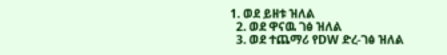1. ወደ ይዘቱ ዝለል
  2. ወደ ዋናዉ ገፅ ዝለል
  3. ወደ ተጨማሪ የDW ድረ-ገፅ ዝለል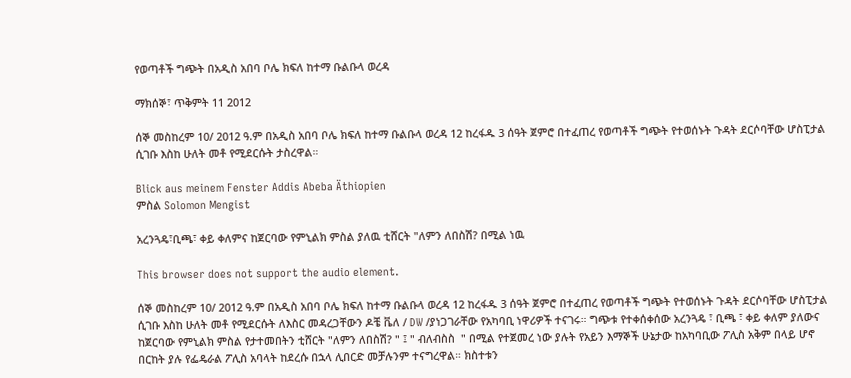የወጣቶች ግጭት በአዲስ አበባ ቦሌ ክፍለ ከተማ ቡልቡላ ወረዳ

ማክሰኞ፣ ጥቅምት 11 2012

ሰኞ መስከረም 10/ 2012 ዓ.ም በአዲስ አበባ ቦሌ ክፍለ ከተማ ቡልቡላ ወረዳ 12 ከረፋዱ 3 ሰዓት ጀምሮ በተፈጠረ የወጣቶች ግጭት የተወሰኑት ጉዳት ደርሶባቸው ሆስፒታል ሲገቡ እስከ ሁለት መቶ የሚደርሱት ታስረዋል።

Blick aus meinem Fenster Addis Abeba Äthiopien
ምስል Solomon Mengist

አረንጓዴ፣ቢጫ፣ ቀይ ቀለምና ከጀርባው የምኒልክ ምስል ያለዉ ቲሸርት "ለምን ለበስሽ? በሚል ነዉ

This browser does not support the audio element.

ሰኞ መስከረም 10/ 2012 ዓ.ም በአዲስ አበባ ቦሌ ክፍለ ከተማ ቡልቡላ ወረዳ 12 ከረፋዱ 3 ሰዓት ጀምሮ በተፈጠረ የወጣቶች ግጭት የተወሰኑት ጉዳት ደርሶባቸው ሆስፒታል ሲገቡ እስከ ሁለት መቶ የሚደርሱት ለእስር መዳረጋቸውን ዶቼ ቬለ / DW /ያነጋገራቸው የአካባቢ ነዋሪዎች ተናገሩ። ግጭቱ የተቀሰቀሰው አረንጓዴ ፣ ቢጫ ፣ ቀይ ቀለም ያለውና ከጀርባው የምኒልክ ምስል የታተመበትን ቲሸርት "ለምን ለበስሽ? " ፤ " ብለብስስ  " በሚል የተጀመረ ነው ያሉት የአይን እማኞች ሁኔታው ከአካባቢው ፖሊስ አቅም በላይ ሆኖ በርከት ያሉ የፌዴራል ፖሊስ አባላት ከደረሱ በኋላ ሊበርድ መቻሉንም ተናግረዋል። ክስተቱን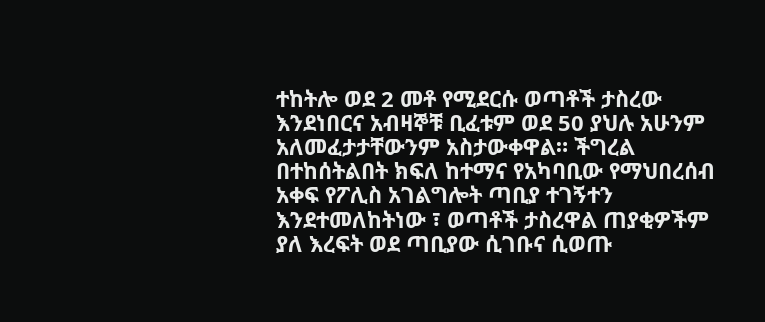ተከትሎ ወደ 2 መቶ የሚደርሱ ወጣቶች ታስረው እንደነበርና አብዛኞቹ ቢፈቱም ወደ 50 ያህሉ አሁንም አለመፈታታቸውንም አስታውቀዋል። ችግረል በተከሰትልበት ክፍለ ከተማና የአካባቢው የማህበረሰብ አቀፍ የፖሊስ አገልግሎት ጣቢያ ተገኝተን እንደተመለከትነው ፣ ወጣቶች ታስረዋል ጠያቂዎችም ያለ እረፍት ወደ ጣቢያው ሲገቡና ሲወጡ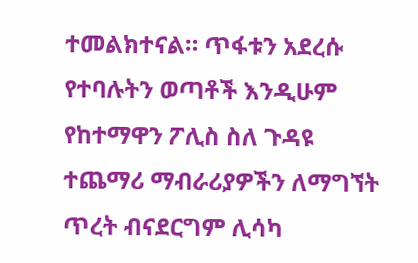ተመልክተናል። ጥፋቱን አደረሱ የተባሉትን ወጣቶች እንዲሁም የከተማዋን ፖሊስ ስለ ጉዳዩ ተጨማሪ ማብራሪያዎችን ለማግኘት ጥረት ብናደርግም ሊሳካ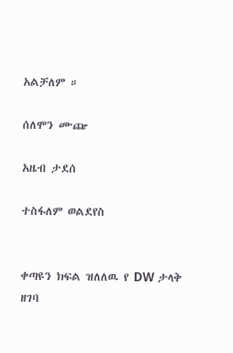አልቻለም ።

ሰለሞን ሙጬ

አዜብ ታደሰ

ተስፋለም ወልደየስ


ቀጣዩን ክፍል ዝለለዉ የ DW ታላቅ ዘገባ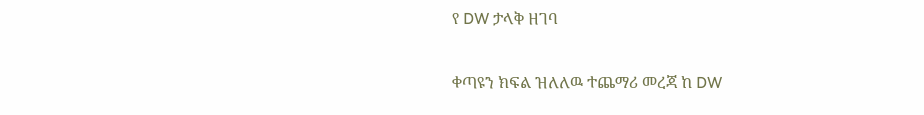የ DW ታላቅ ዘገባ

ቀጣዩን ክፍል ዝለለዉ ተጨማሪ መረጃ ከ DW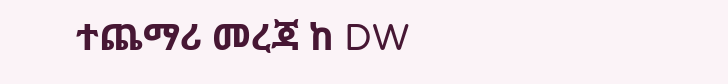ተጨማሪ መረጃ ከ DW